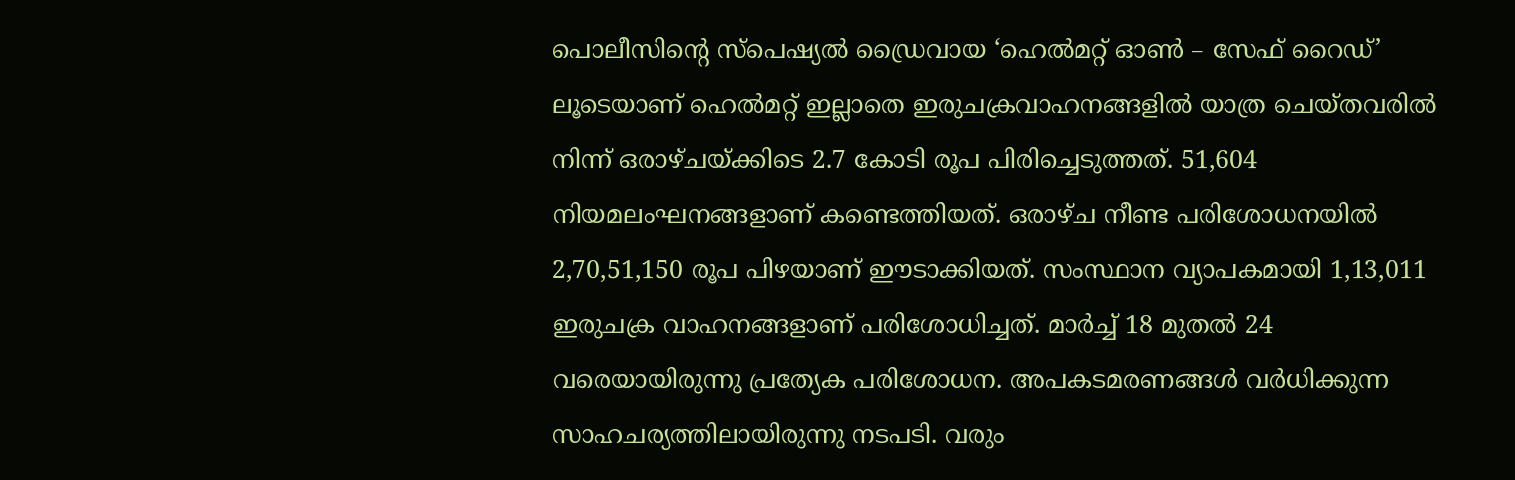പൊലീസിന്റെ സ്പെഷ്യൽ ഡ്രൈവായ ‘ഹെൽമറ്റ് ഓൺ – സേഫ് റൈഡ്’ ലൂടെയാണ് ഹെൽമറ്റ് ഇല്ലാതെ ഇരുചക്രവാഹനങ്ങളിൽ യാത്ര ചെയ്തവരിൽ നിന്ന് ഒരാഴ്ചയ്ക്കിടെ 2.7 കോടി രൂപ പിരിച്ചെടുത്തത്. 51,604 നിയമലംഘനങ്ങളാണ് കണ്ടെത്തിയത്. ഒരാഴ്ച നീണ്ട പരിശോധനയിൽ 2,70,51,150 രൂപ പിഴയാണ് ഈടാക്കിയത്. സംസ്ഥാന വ്യാപകമായി 1,13,011 ഇരുചക്ര വാഹനങ്ങളാണ് പരിശോധിച്ചത്. മാർച്ച് 18 മുതൽ 24 വരെയായിരുന്നു പ്രത്യേക പരിശോധന. അപകടമരണങ്ങൾ വർധിക്കുന്ന സാഹചര്യത്തിലായിരുന്നു നടപടി. വരും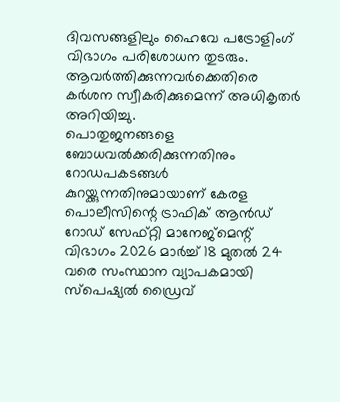ദിവസങ്ങളിലും ഹൈവേ പട്രോളിംഗ് വിഭാഗം പരിശോധന തുടരും. ആവർത്തിക്കുന്നവർക്കെതിരെ കർശന സ്വീകരിക്കുമെന്ന് അധികൃതർ അറിയിച്ചു.
പൊതുജനങ്ങളെ ബോധവൽക്കരിക്കുന്നതിനും റോഡപകടങ്ങൾ കുറയ്ക്കുന്നതിനുമായാണ് കേരള പൊലീസിന്റെ ട്രാഫിക് ആൻഡ് റോഡ് സേഫ്റ്റി മാനേജ്മെന്റ് വിഭാഗം 2026 മാർച്ച് 18 മുതൽ 24 വരെ സംസ്ഥാന വ്യാപകമായി സ്പെഷ്യൽ ഡ്രൈവ്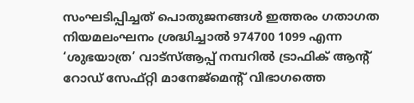സംഘടിപ്പിച്ചത് പൊതുജനങ്ങൾ ഇത്തരം ഗതാഗത നിയമലംഘനം ശ്രദ്ധിച്ചാൽ 974700 1099 എന്ന ‘ശുഭയാത്ര’ വാട്സ്ആപ്പ് നമ്പറിൽ ട്രാഫിക് ആന്റ് റോഡ് സേഫ്റ്റി മാനേജ്മെന്റ് വിഭാഗത്തെ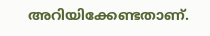അറിയിക്കേണ്ടതാണ്.